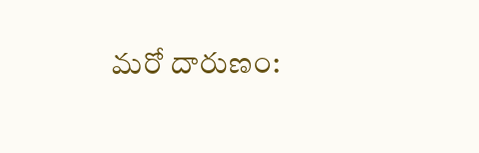మరో దారుణం: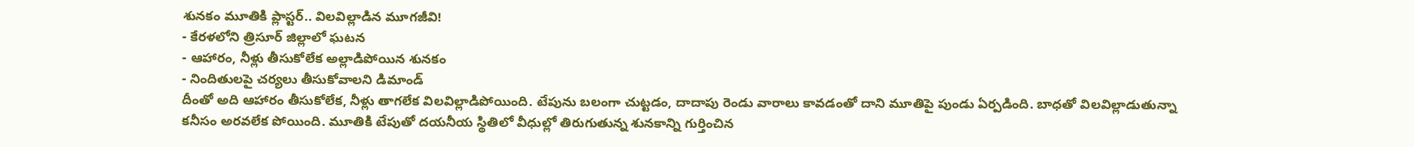శునకం మూతికి ప్లాస్టర్.. విలవిల్లాడిన మూగజీవి!
- కేరళలోని త్రిసూర్ జిల్లాలో ఘటన
- ఆహారం, నీళ్లు తీసుకోలేక అల్లాడిపోయిన శునకం
- నిందితులపై చర్యలు తీసుకోవాలని డిమాండ్
దీంతో అది ఆహారం తీసుకోలేక, నీళ్లు తాగలేక విలవిల్లాడిపోయింది. టేపును బలంగా చుట్టడం, దాదాపు రెండు వారాలు కావడంతో దాని మూతిపై పుండు ఏర్పడింది. బాధతో విలవిల్లాడుతున్నా కనీసం అరవలేక పోయింది. మూతికి టేపుతో దయనీయ స్థితిలో వీధుల్లో తిరుగుతున్న శునకాన్ని గుర్తించిన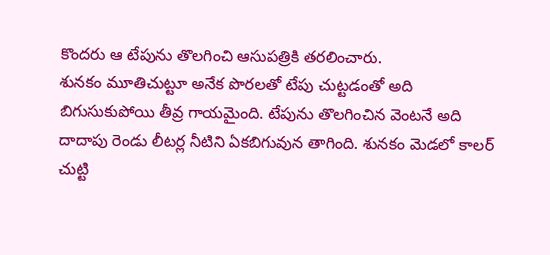కొందరు ఆ టేపును తొలగించి ఆసుపత్రికి తరలించారు.
శునకం మూతిచుట్టూ అనేక పొరలతో టేపు చుట్టడంతో అది బిగుసుకుపోయి తీవ్ర గాయమైంది. టేపును తొలగించిన వెంటనే అది దాదాపు రెండు లీటర్ల నీటిని ఏకబిగువున తాగింది. శునకం మెడలో కాలర్ చుట్టి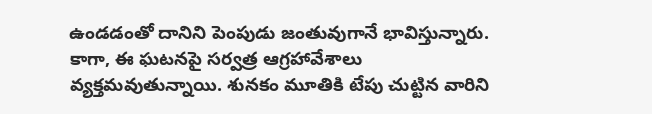ఉండడంతో దానిని పెంపుడు జంతువుగానే భావిస్తున్నారు. కాగా, ఈ ఘటనపై సర్వత్ర ఆగ్రహావేశాలు వ్యక్తమవుతున్నాయి. శునకం మూతికి టేపు చుట్టిన వారిని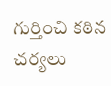గుర్తించి కఠిన చర్యలు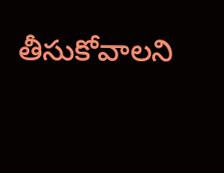తీసుకోవాలని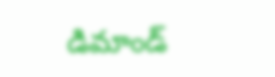డిమాండ్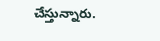చేస్తున్నారు.